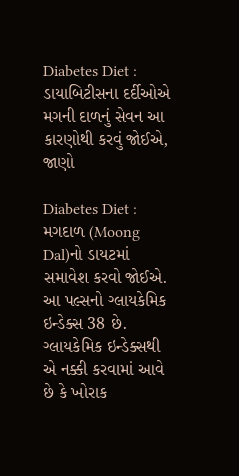Diabetes Diet : ડાયાબિટીસના દર્દીઓએ મગની દાળનું સેવન આ કારણોથી કરવું જોઈએ, જાણો

Diabetes Diet : મગદાળ (Moong Dal)નો ડાયટમાં સમાવેશ કરવો જોઈએ. આ પલ્સનો ગ્લાયકેમિક ઇન્ડેક્સ 38 છે. ગ્લાયકેમિક ઇન્ડેક્સથી એ નક્કી કરવામાં આવે છે કે ખોરાક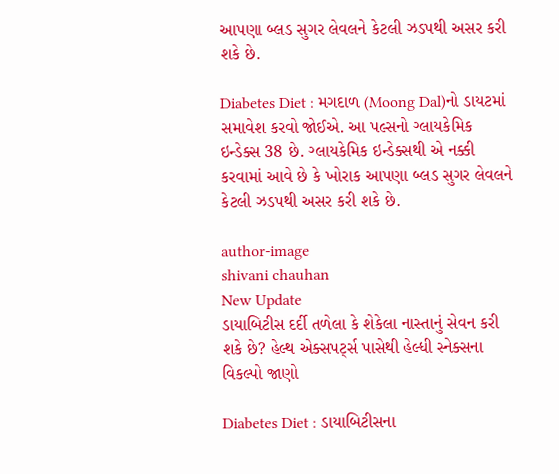આપણા બ્લડ સુગર લેવલને કેટલી ઝડપથી અસર કરી શકે છે.

Diabetes Diet : મગદાળ (Moong Dal)નો ડાયટમાં સમાવેશ કરવો જોઈએ. આ પલ્સનો ગ્લાયકેમિક ઇન્ડેક્સ 38 છે. ગ્લાયકેમિક ઇન્ડેક્સથી એ નક્કી કરવામાં આવે છે કે ખોરાક આપણા બ્લડ સુગર લેવલને કેટલી ઝડપથી અસર કરી શકે છે.

author-image
shivani chauhan
New Update
ડાયાબિટીસ દર્દી તળેલા કે શેકેલા નાસ્તાનું સેવન કરી શકે છે? હેલ્થ એક્સપર્ટ્સ પાસેથી હેલ્ધી સ્નેક્સના વિકલ્પો જાણો

Diabetes Diet : ડાયાબિટીસના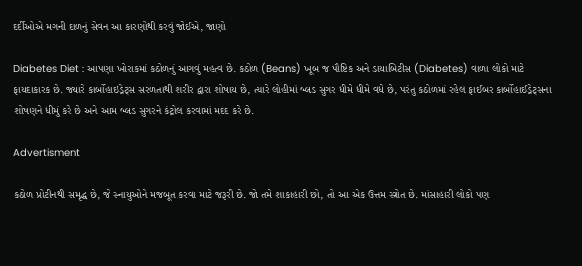દર્દીઓએ મગની દાળનું સેવન આ કારણોથી કરવું જોઈએ, જાણો

Diabetes Diet : આપણા ખોરાકમાં કઠોળનું આગવું મહત્વ છે. કઠોળ (Beans) ખૂબ જ પૌષ્ટિક અને ડાયાબિટીસ (Diabetes) વાળા લોકો માટે ફાયદાકારક છે. જ્યારે કાર્બોહાઇડ્રેટ્સ સરળતાથી શરીર દ્વારા શોષાય છે, ત્યારે લોહીમાં બ્લડ સુગર ધીમે ધીમે વધે છે, પરંતુ કઠોળમાં રહેલ ફાઈબર કાર્બોહાઈડ્રેટ્સના શોષણને ધીમું કરે છે અને આમ બ્લડ સુગરને કંટ્રોલ કરવામાં મદદ કરે છે.

Advertisment

કઠોળ પ્રોટીનથી સમૃદ્ધ છે, જે સ્નાયુઓને મજબૂત કરવા માટે જરૂરી છે. જો તમે શાકાહારી છો, તો આ એક ઉત્તમ સ્ત્રોત છે. માંસાહારી લોકો પણ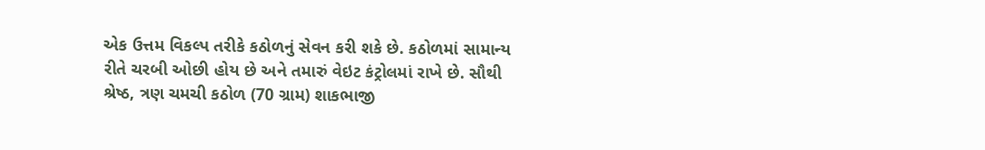એક ઉત્તમ વિકલ્પ તરીકે કઠોળનું સેવન કરી શકે છે. કઠોળમાં સામાન્ય રીતે ચરબી ઓછી હોય છે અને તમારું વેઇટ કંટ્રોલમાં રાખે છે. સૌથી શ્રેષ્ઠ, ત્રણ ચમચી કઠોળ (70 ગ્રામ) શાકભાજી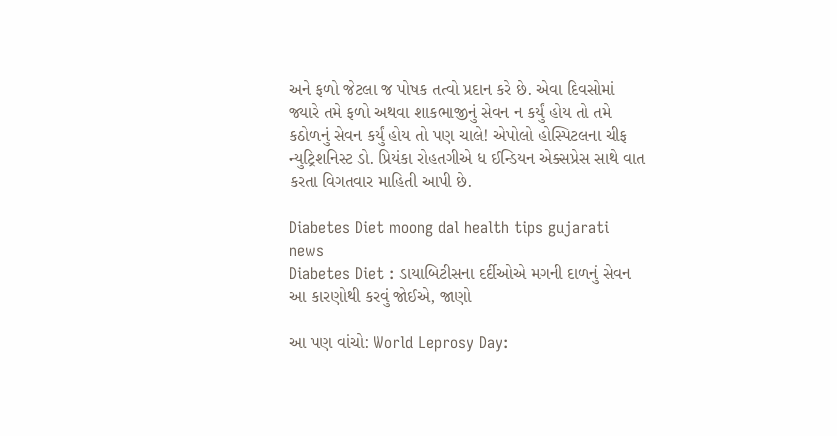અને ફળો જેટલા જ પોષક તત્વો પ્રદાન કરે છે. એવા દિવસોમાં જ્યારે તમે ફળો અથવા શાકભાજીનું સેવન ન કર્યું હોય તો તમે કઠોળનું સેવન કર્યું હોય તો પણ ચાલે! એપોલો હોસ્પિટલના ચીફ ન્યુટ્રિશનિસ્ટ ડો. પ્રિયંકા રોહતગીએ ધ ઈન્ડિયન એક્સપ્રેસ સાથે વાત કરતા વિગતવાર માહિતી આપી છે.

Diabetes Diet moong dal health tips gujarati news
Diabetes Diet : ડાયાબિટીસના દર્દીઓએ મગની દાળનું સેવન આ કારણોથી કરવું જોઈએ, જાણો

આ પણ વાંચો: World Leprosy Day: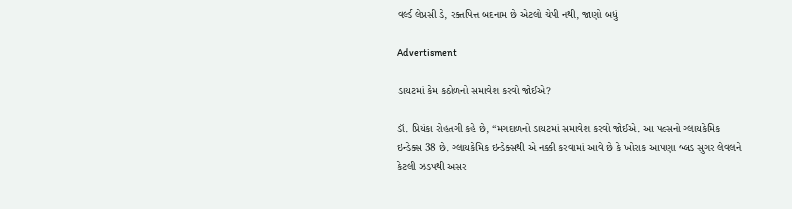વર્લ્ડ લેપ્રસી ડે, રક્તપિત્ત બદનામ છે એટલો ચેપી નથી, જાણો બધું

Advertisment

ડાયટમાં કેમ કઠોળનો સમાવેશ કરવો જોઈએ?

ડૉ. પ્રિયંકા રોહતગી કહે છે, “મગદાળનો ડાયટમાં સમાવેશ કરવો જોઈએ. આ પલ્સનો ગ્લાયકેમિક ઇન્ડેક્સ 38 છે. ગ્લાયકેમિક ઇન્ડેક્સથી એ નક્કી કરવામાં આવે છે કે ખોરાક આપણા બ્લડ સુગર લેવલને કેટલી ઝડપથી અસર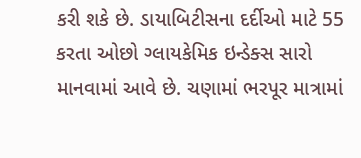કરી શકે છે. ડાયાબિટીસના દર્દીઓ માટે 55 કરતા ઓછો ગ્લાયકેમિક ઇન્ડેક્સ સારો માનવામાં આવે છે. ચણામાં ભરપૂર માત્રામાં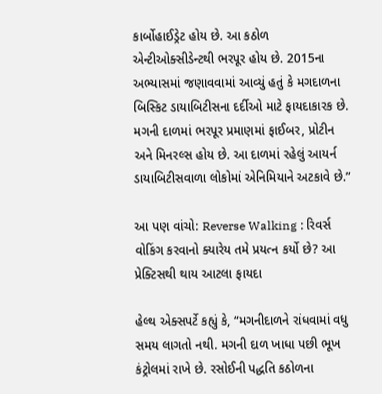કાર્બોહાઈડ્રેટ હોય છે. આ કઠોળ એન્ટીઓક્સીડેન્ટથી ભરપૂર હોય છે. 2015ના અભ્યાસમાં જણાવવામાં આવ્યું હતું કે મગદાળના બિસ્કિટ ડાયાબિટીસના દર્દીઓ માટે ફાયદાકારક છે. મગની દાળમાં ભરપૂર પ્રમાણમાં ફાઈબર, પ્રોટીન અને મિનરલ્સ હોય છે. આ દાળમાં રહેલું આયર્ન ડાયાબિટીસવાળા લોકોમાં એનિમિયાને અટકાવે છે.”

આ પણ વાંચો: Reverse Walking : રિવર્સ વોકિંગ કરવાનો ક્યારેય તમે પ્રયત્ન કર્યો છે? આ પ્રેક્ટિસથી થાય આટલા ફાયદા

હેલ્થ એક્સપર્ટે કહ્યું કે, “મગનીદાળને રાંધવામાં વધુ સમય લાગતો નથી. મગની દાળ ખાધા પછી ભૂખ કંટ્રોલમાં રાખે છે. રસોઈની પદ્ધતિ કઠોળના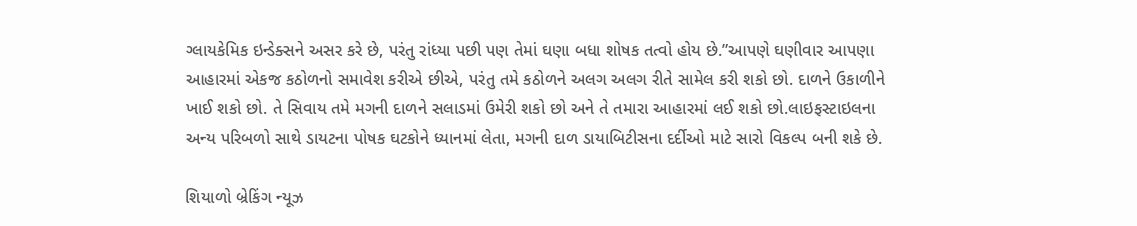ગ્લાયકેમિક ઇન્ડેક્સને અસર કરે છે, પરંતુ રાંધ્યા પછી પણ તેમાં ઘણા બધા શોષક તત્વો હોય છે.”આપણે ઘણીવાર આપણા આહારમાં એકજ કઠોળનો સમાવેશ કરીએ છીએ, પરંતુ તમે કઠોળને અલગ અલગ રીતે સામેલ કરી શકો છો. દાળને ઉકાળીને ખાઈ શકો છો. તે સિવાય તમે મગની દાળને સલાડમાં ઉમેરી શકો છો અને તે તમારા આહારમાં લઈ શકો છો.લાઇફસ્ટાઇલના અન્ય પરિબળો સાથે ડાયટના પોષક ઘટકોને ધ્યાનમાં લેતા, મગની દાળ ડાયાબિટીસના દર્દીઓ માટે સારો વિકલ્પ બની શકે છે.

શિયાળો બ્રેકિંગ ન્યૂઝ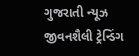ગુજરાતી ન્યૂઝ જીવનશૈલી ટ્રેન્ડિંગ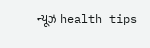ન્યૂઝ health tips